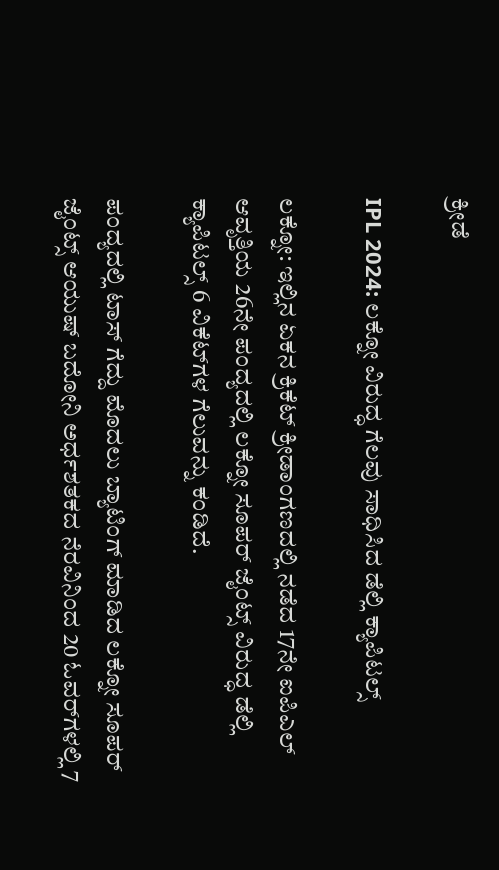ಕ್ರೀಡೆ

IPL 2024: ಲಕ್ನೋ ವಿರುದ್ಧ ಗೆಲವು ಸಾಧಿಸಿದ ಡೆಲ್ಲಿ ಕ್ಯಾಪಿಟಲ್ಸ್‌

ಲಕ್ನೋ: ಇಲ್ಲಿನ ಏಕನ ಕ್ರಿಕೆಟ್‌ ಕ್ರೀಡಾಂಗಣದಲ್ಲಿ ನಡೆದ 17ನೇ ಐಪಿಎಲ್ ಆವೃತ್ತಿಯ 26ನೇ ಪಂದ್ಯದಲ್ಲಿ ಲಕ್ನೋ ಸೂಪರ್‌ ಜೈಂಟ್ಸ್‌ ವಿರುದ್ಧ ಡೆಲ್ಲಿ ಕ್ಯಾಪಿಟಲ್ಸ್‌ 6 ವಿಕೆಟ್‌ಗಳ ಗೆಲುವನ್ನು ಕಂಡಿದೆ.

ಪಂದ್ಯದಲ್ಲಿ ಟಾಸ್‌ ಗೆದ್ದು ಮೊದಲು ಬ್ಯಾಟಿಂಗ್‌ ಮಾಡಿದ ಲಕ್ನೋ ಸೂಪರ್‌ ಜೈಂಟ್ಸ್‌ ಆಯುಷ್‌ ಬದೋನಿ ಅರ್ಧಶತಕದ ನೆರವಿನಿಂದ 20 ಓವರ್‌ಗಳಲ್ಲಿ 7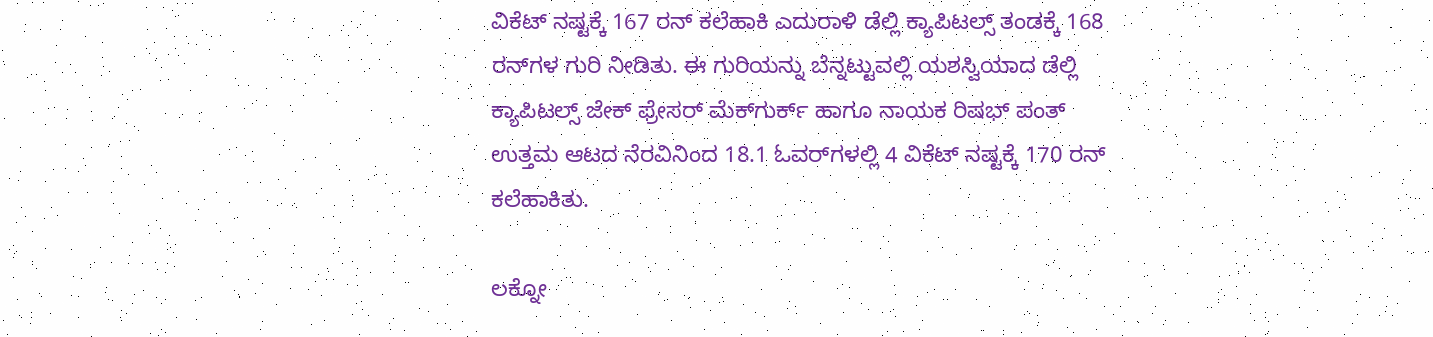ವಿಕೆಟ್‌ ನಷ್ಟಕ್ಕೆ 167 ರನ್‌ ಕಲೆಹಾಕಿ ಎದುರಾಳಿ ಡೆಲ್ಲಿ ಕ್ಯಾಪಿಟಲ್ಸ್‌ ತಂಡಕ್ಕೆ 168 ರನ್‌ಗಳ ಗುರಿ ನೀಡಿತು. ಈ ಗುರಿಯನ್ನು ಬೆನ್ನಟ್ಟುವಲ್ಲಿ ಯಶಸ್ವಿಯಾದ ಡೆಲ್ಲಿ ಕ್ಯಾಪಿಟಲ್ಸ್‌ ಜೇಕ್‌ ಫ್ರೇಸರ್‌ ಮೆಕ್‌ಗುರ್ಕ್‌ ಹಾಗೂ ನಾಯಕ ರಿಷಭ್‌ ಪಂತ್‌ ಉತ್ತಮ ಆಟದ ನೆರವಿನಿಂದ 18.1 ಓವರ್‌ಗಳಲ್ಲಿ 4 ವಿಕೆಟ್‌ ನಷ್ಟಕ್ಕೆ 170 ರನ್‌ ಕಲೆಹಾಕಿತು.

ಲಕ್ನೋ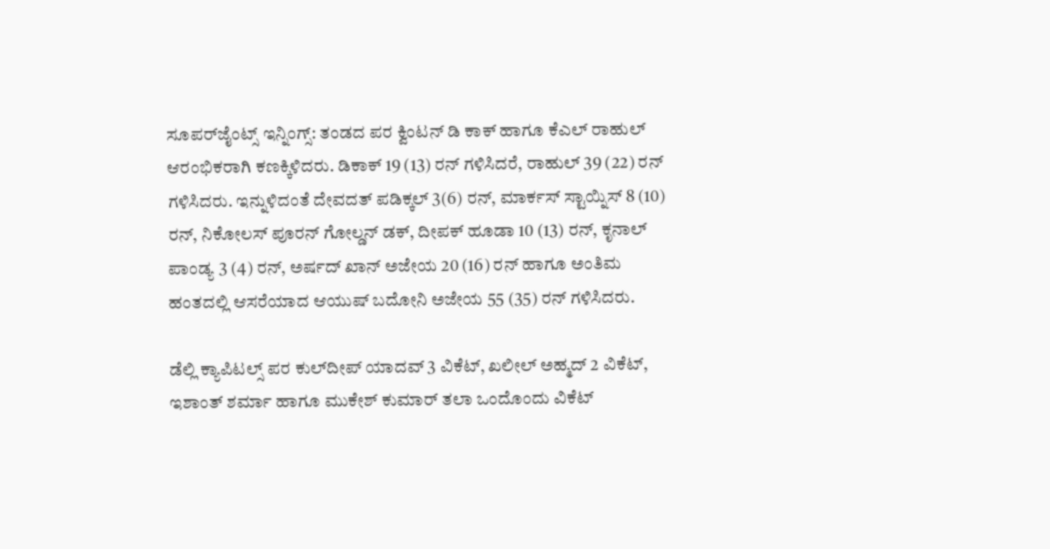ಸೂಪರ್‌ಜೈಂಟ್ಸ್‌ ಇನ್ನಿಂಗ್ಸ್: ತಂಡದ ಪರ ಕ್ವಿಂಟನ್‌ ಡಿ ಕಾಕ್‌ ಹಾಗೂ ಕೆಎಲ್‌ ರಾಹುಲ್‌ ಆರಂಭಿಕರಾಗಿ ಕಣಕ್ಕಿಳಿದರು. ಡಿಕಾಕ್‌ 19 (13) ರನ್‌ ಗಳಿಸಿದರೆ, ರಾಹುಲ್‌ 39 (22) ರನ್‌ ಗಳಿಸಿದರು. ಇನ್ನುಳಿದಂತೆ ದೇವದತ್‌ ಪಡಿಕ್ಕಲ್‌ 3(6) ರನ್, ಮಾರ್ಕಸ್‌ ಸ್ಟಾಯ್ನಿಸ್‌ 8 (10) ರನ್‌, ನಿಕೋಲಸ್‌ ಪೂರನ್‌ ಗೋಲ್ಡನ್‌ ಡಕ್‌, ದೀಪಕ್‌ ಹೂಡಾ 10 (13) ರನ್‌, ಕೃನಾಲ್‌ ಪಾಂಡ್ಯ 3 (4) ರನ್‌, ಅರ್ಷದ್‌ ಖಾನ್‌ ಅಜೇಯ 20 (16) ರನ್‌ ಹಾಗೂ ಅಂತಿಮ ಹಂತದಲ್ಲಿ ಆಸರೆಯಾದ ಆಯುಷ್‌ ಬದೋನಿ ಅಜೇಯ 55 (35) ರನ್‌ ಗಳಿಸಿದರು.

ಡೆಲ್ಲಿ ಕ್ಯಾಪಿಟಲ್ಸ್‌ ಪರ ಕುಲ್‌ದೀಪ್‌ ಯಾದವ್‌ 3 ವಿಕೆಟ್‌, ಖಲೀಲ್‌ ಅಹ್ಮದ್‌ 2 ವಿಕೆಟ್‌, ಇಶಾಂತ್‌ ಶರ್ಮಾ ಹಾಗೂ ಮುಕೇಶ್‌ ಕುಮಾರ್‌ ತಲಾ ಒಂದೊಂದು ವಿಕೆಟ್‌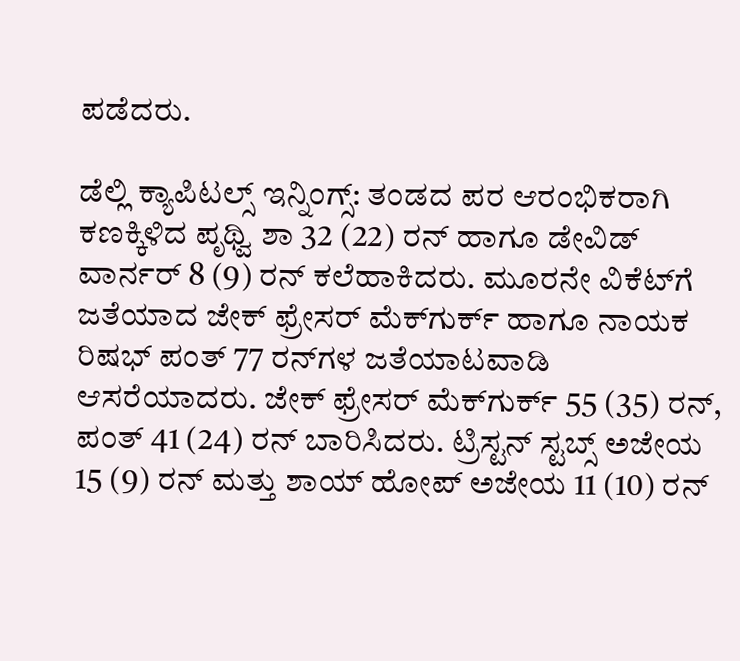ಪಡೆದರು.

ಡೆಲ್ಲಿ ಕ್ಯಾಪಿಟಲ್ಸ್‌ ಇನ್ನಿಂಗ್ಸ್: ತಂಡದ ಪರ ಆರಂಭಿಕರಾಗಿ ಕಣಕ್ಕಿಳಿದ ಪೃಥ್ವಿ ಶಾ 32 (22) ರನ್ ಹಾಗೂ ಡೇವಿಡ್‌ ವಾರ್ನರ್‌‌ 8 (9) ರನ್‌ ಕಲೆಹಾಕಿದರು. ಮೂರನೇ ವಿಕೆಟ್‌ಗೆ ಜತೆಯಾದ ಜೇಕ್‌ ಫ್ರೇಸರ್‌ ಮೆಕ್‌ಗುರ್ಕ್‌ ಹಾಗೂ ನಾಯಕ ರಿಷಭ್‌ ಪಂತ್‌ 77 ರನ್‌ಗಳ ಜತೆಯಾಟವಾಡಿ ಆಸರೆಯಾದರು. ಜೇಕ್‌ ಫ್ರೇಸರ್‌ ಮೆಕ್‌ಗುರ್ಕ್‌ 55 (35) ರನ್‌, ಪಂತ್‌ 41 (24) ರನ್‌ ಬಾರಿಸಿದರು. ಟ್ರಿಸ್ಟನ್‌ ಸ್ಟಬ್ಸ್‌ ಅಜೇಯ 15 (9) ರನ್‌ ಮತ್ತು ಶಾಯ್‌ ಹೋಪ್‌ ಅಜೇಯ 11 (10) ರನ್‌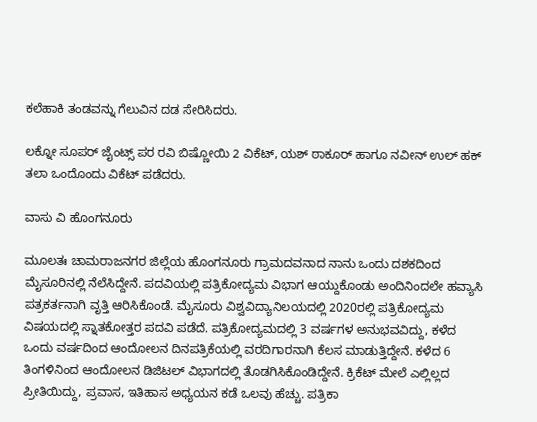ಕಲೆಹಾಕಿ ತಂಡವನ್ನು ಗೆಲುವಿನ ದಡ ಸೇರಿಸಿದರು.

ಲಕ್ನೋ ಸೂಪರ್‌ ಜೈಂಟ್ಸ್‌ ಪರ ರವಿ ಬಿಷ್ಣೋಯಿ 2 ವಿಕೆಟ್‌, ಯಶ್‌ ಠಾಕೂರ್‌ ಹಾಗೂ ನವೀನ್‌ ಉಲ್‌ ಹಕ್‌ ತಲಾ ಒಂದೊಂದು ವಿಕೆಟ್‌ ಪಡೆದರು.

ವಾಸು ವಿ ಹೊಂಗನೂರು

ಮೂಲತಃ ಚಾಮರಾಜನಗರ ಜಿಲ್ಲೆಯ ಹೊಂಗನೂರು ಗ್ರಾಮದವನಾದ ನಾನು ಒಂದು ದಶಕದಿಂದ ಮೈಸೂರಿನಲ್ಲಿ ನೆಲೆಸಿದ್ದೇನೆ. ಪದವಿಯಲ್ಲಿ ಪತ್ರಿಕೋದ್ಯಮ ವಿಭಾಗ ಆಯ್ದುಕೊಂಡು ಅಂದಿನಿಂದಲೇ ಹವ್ಯಾಸಿ ಪತ್ರಕರ್ತನಾಗಿ ವೃತ್ತಿ ಆರಿಸಿಕೊಂಡೆ. ಮೈಸೂರು ವಿಶ್ವವಿದ್ಯಾನಿಲಯದಲ್ಲಿ 2020ರಲ್ಲಿ ಪತ್ರಿಕೋದ್ಯಮ ವಿಷಯದಲ್ಲಿ ಸ್ನಾತಕೋತ್ತರ ಪದವಿ ಪಡೆದೆ. ಪತ್ರಿಕೋದ್ಯಮದಲ್ಲಿ 3 ವರ್ಷಗಳ ಅನುಭವವಿದ್ದು, ಕಳೆದ ಒಂದು ವರ್ಷದಿಂದ ಆಂದೋಲನ ದಿನಪತ್ರಿಕೆಯಲ್ಲಿ ವರದಿಗಾರನಾಗಿ ಕೆಲಸ ಮಾಡುತ್ತಿದ್ದೇನೆ. ಕಳೆದ 6 ತಿಂಗಳಿನಿಂದ ಆಂದೋಲನ ಡಿಜಿಟಲ್‌ ವಿಭಾಗದಲ್ಲಿ ತೊಡಗಿಸಿಕೊಂಡಿದ್ದೇನೆ. ಕ್ರಿಕೆಟ್‌ ಮೇಲೆ ಎಲ್ಲಿಲ್ಲದ ಪ್ರೀತಿಯಿದ್ದು, ಪ್ರವಾಸ, ಇತಿಹಾಸ ಅಧ್ಯಯನ ಕಡೆ ಒಲವು ಹೆಚ್ಚು. ಪತ್ರಿಕಾ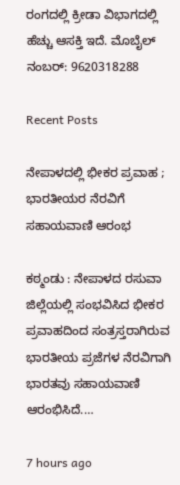ರಂಗದಲ್ಲಿ ಕ್ರೀಡಾ ವಿಭಾಗದಲ್ಲಿ ಹೆಚ್ಚು ಆಸಕ್ತಿ ಇದೆ‌. ಮೊಬೈಲ್‌ ನಂಬರ್: 9620318288

Recent Posts

ನೇಪಾಳದಲ್ಲಿ ಭೀಕರ ಪ್ರವಾಹ ; ಭಾರತೀಯರ ನೆರವಿಗೆ ಸಹಾಯವಾಣಿ ಆರಂಭ

ಕಠ್ಮಂಡು : ನೇಪಾಳದ ರಸುವಾ ಜಿಲ್ಲೆಯಲ್ಲಿ ಸಂಭವಿಸಿದ ಭೀಕರ ಪ್ರವಾಹದಿಂದ ಸಂತ್ರಸ್ತರಾಗಿರುವ ಭಾರತೀಯ ಪ್ರಜೆಗಳ ನೆರವಿಗಾಗಿ ಭಾರತವು ಸಹಾಯವಾಣಿ ಆರಂಭಿಸಿದೆ.…

7 hours ago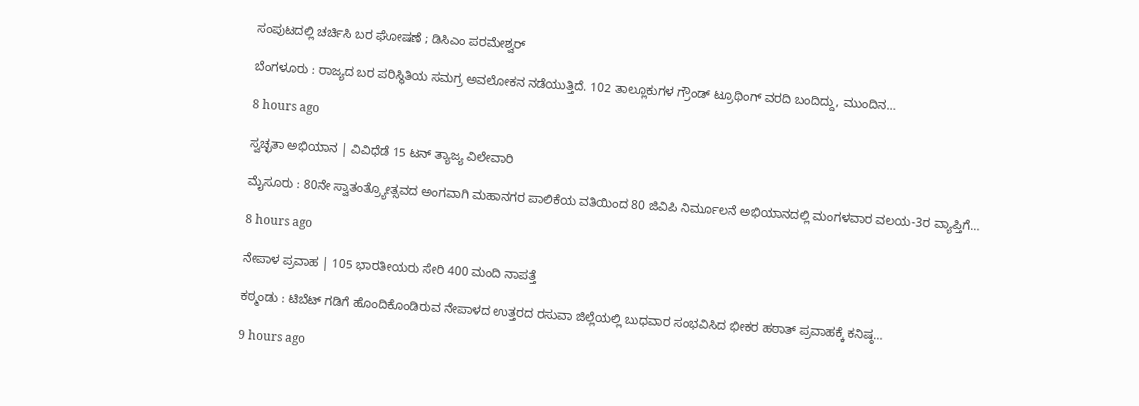ಸಂಪುಟದಲ್ಲಿ ಚರ್ಚಿಸಿ ಬರ ಘೋಷಣೆ ; ಡಿಸಿಎಂ ಪರಮೇಶ್ವರ್‌

ಬೆಂಗಳೂರು : ರಾಜ್ಯದ ಬರ ಪರಿಸ್ಥಿತಿಯ ಸಮಗ್ರ ಅವಲೋಕನ ನಡೆಯುತ್ತಿದೆ. 102 ತಾಲ್ಲೂಕುಗಳ ಗ್ರೌಂಡ್ ಟ್ರೂಥಿಂಗ್ ವರದಿ ಬಂದಿದ್ದು, ಮುಂದಿನ…

8 hours ago

ಸ್ವಚ್ಛತಾ ಅಭಿಯಾನ | ವಿವಿಧೆಡೆ 15 ಟನ್‌ ತ್ಯಾಜ್ಯ ವಿಲೇವಾರಿ

ಮೈಸೂರು : 80ನೇ ಸ್ವಾತಂತ್ರ್ಯೋತ್ಸವದ ಅಂಗವಾಗಿ ಮಹಾನಗರ ಪಾಲಿಕೆಯ ವತಿಯಿಂದ 80 ಜಿವಿಪಿ ನಿರ್ಮೂಲನೆ ಅಭಿಯಾನದಲ್ಲಿ ಮಂಗಳವಾರ ವಲಯ-3ರ ವ್ಯಾಪ್ತಿಗೆ…

8 hours ago

ನೇಪಾಳ ಪ್ರವಾಹ | 105 ಭಾರತೀಯರು ಸೇರಿ 400 ಮಂದಿ ನಾಪತ್ತೆ

ಕಠ್ಮಂಡು : ಟಿಬೆಟ್ ಗಡಿಗೆ ಹೊಂದಿಕೊಂಡಿರುವ ನೇಪಾಳದ ಉತ್ತರದ ರಸುವಾ ಜಿಲ್ಲೆಯಲ್ಲಿ ಬುಧವಾರ ಸಂಭವಿಸಿದ ಭೀಕರ ಹಠಾತ್ ಪ್ರವಾಹಕ್ಕೆ ಕನಿಷ್ಠ…

9 hours ago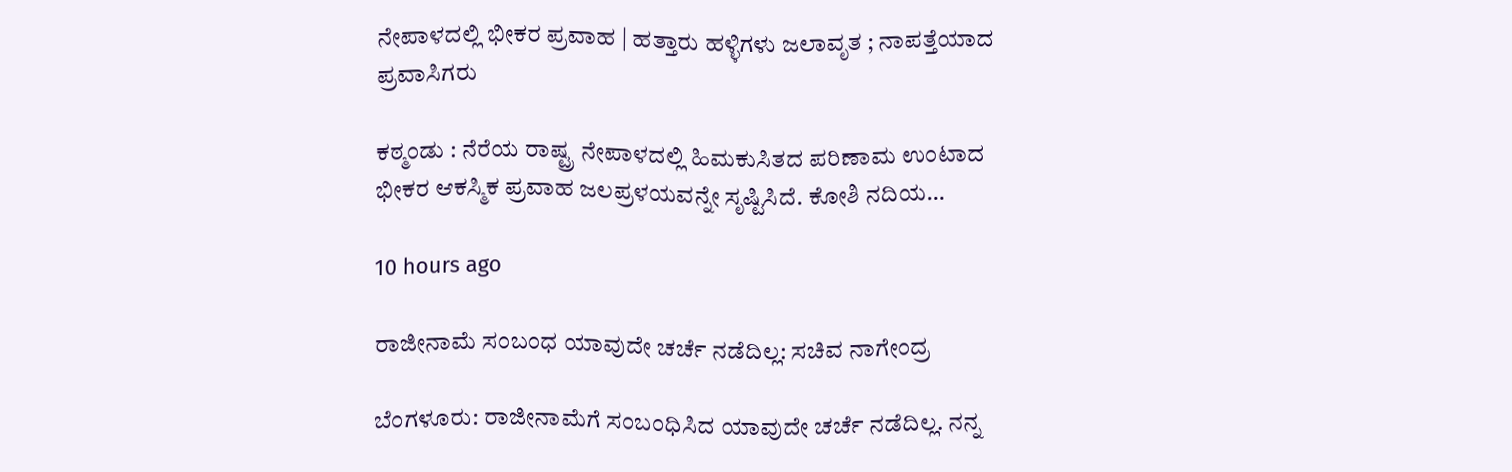ನೇಪಾಳದಲ್ಲಿ ಭೀಕರ ಪ್ರವಾಹ | ಹತ್ತಾರು ಹಳ್ಳಿಗಳು ಜಲಾವೃತ ; ನಾಪತ್ತೆಯಾದ ಪ್ರವಾಸಿಗರು

ಕಠ್ಮಂಡು : ನೆರೆಯ ರಾಷ್ಟ್ರ ನೇಪಾಳದಲ್ಲಿ ಹಿಮಕುಸಿತದ ಪರಿಣಾಮ ಉಂಟಾದ ಭೀಕರ ಆಕಸ್ಮಿಕ ಪ್ರವಾಹ ಜಲಪ್ರಳಯವನ್ನೇ ಸೃಷ್ಟಿಸಿದೆ. ಕೋಶಿ ನದಿಯ…

10 hours ago

ರಾಜೀನಾಮೆ ಸಂಬಂಧ ಯಾವುದೇ ಚರ್ಚೆ ನಡೆದಿಲ್ಲ: ಸಚಿವ ನಾಗೇಂದ್ರ

ಬೆಂಗಳೂರು: ರಾಜೀನಾಮೆಗೆ ಸಂಬಂಧಿಸಿದ ಯಾವುದೇ ಚರ್ಚೆ ನಡೆದಿಲ್ಲ. ನನ್ನ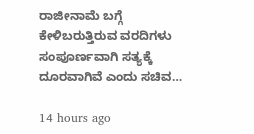ರಾಜೀನಾಮೆ ಬಗ್ಗೆ ಕೇಳಿಬರುತ್ತಿರುವ ವರದಿಗಳು ಸಂಪೂರ್ಣವಾಗಿ ಸತ್ಯಕ್ಕೆ ದೂರವಾಗಿವೆ ಎಂದು ಸಚಿವ…

14 hours ago